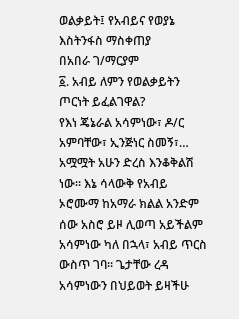ወልቃይት፤ የአብይና የወያኔ እስትንፋስ ማስቀጠያ
በአበራ ገ/ማርያም
፩. አብይ ለምን የወልቃይትን ጦርነት ይፈልገዋል?
የእነ ጄኔራል አሳምነው፣ ዶ/ር አምባቸው፣ ኢንጅነር ስመኝ፣… አሟሟት አሁን ድረስ እንቆቅልሽ ነው። እኔ ሳላውቅ የአብይ ኦሮሙማ ከአማራ ክልል አንድም ሰው አስሮ ይዞ ሊወጣ አይችልም አሳምነው ካለ በኋላ፣ አብይ ጥርስ ውስጥ ገባ። ጌታቸው ረዳ አሳምነውን በህይወት ይዛችሁ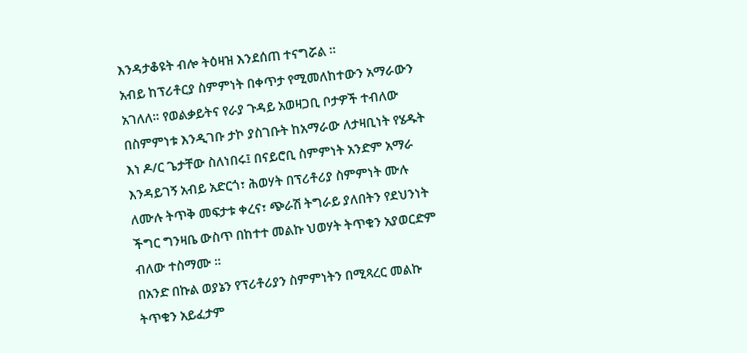እንዳታቆዩት ብሎ ትዕዛዝ እንደሰጠ ተናግሯል ።
አብይ ከፕሪቶርያ ስምምነት በቀጥታ የሚመለከተውን አማራውን አገለለ። የወልቃይትና የራያ ጉዳይ አወዛጋቢ ቦታዎች ተብለው በስምምነቱ እንዲገቡ ታኮ ያስገቡት ከአማራው ለታዛቢነት የሄዱት እነ ዶ/ር ጌታቸው ስለነበሩ፤ በናይሮቢ ስምምነት አንድም አማራ እንዳይገኝ አብይ አድርጎ፣ ሕወሃት በፕሪቶሪያ ስምምነት ሙሉ ለሙሉ ትጥቅ መፍታቱ ቀረና፣ ጭራሽ ትግራይ ያለበትን የደህንነት ችግር ግንዛቤ ውስጥ በከተተ መልኩ ህወሃት ትጥቁን አያወርድም ብለው ተስማሙ ።
በአንድ በኩል ወያኔን የፕሪቶሪያን ስምምነትን በሚጻረር መልኩ ትጥቁን አይፈታም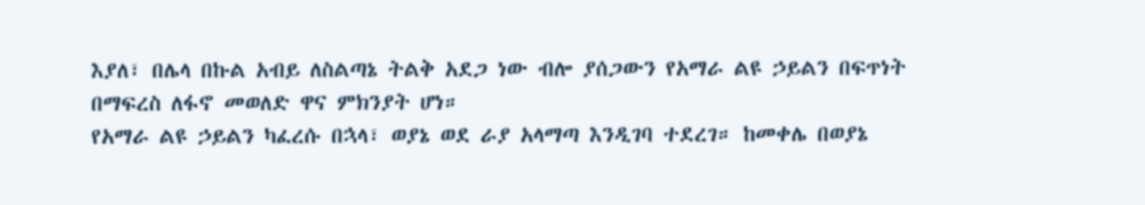እያለ፣ በሌላ በኩል አብይ ለስልጣኔ ትልቅ አደጋ ነው ብሎ ያሰጋውን የአማራ ልዩ ኃይልን በፍጥነት በማፍረስ ለፋኖ መወለድ ዋና ምክንያት ሆነ።
የአማራ ልዩ ኃይልን ካፈረሱ በኋላ፣ ወያኔ ወደ ራያ አላማጣ እንዲገባ ተደረገ። ከመቀሌ በወያኔ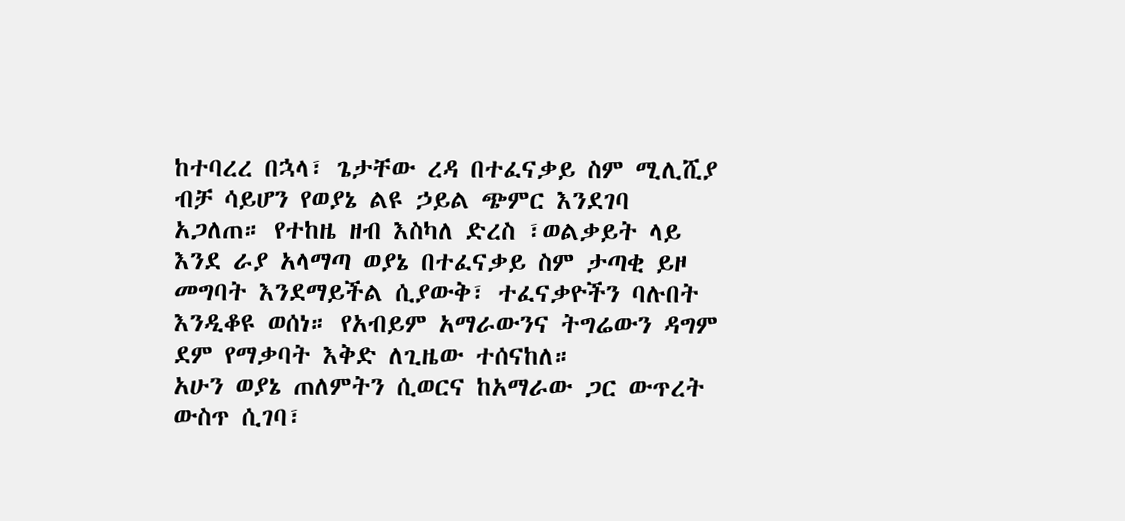ከተባረረ በኋላ፣ ጌታቸው ረዳ በተፈናቃይ ስም ሚሊሺያ ብቻ ሳይሆን የወያኔ ልዩ ኃይል ጭምር እንደገባ አጋለጠ። የተከዜ ዘብ እስካለ ድረስ ፣ወልቃይት ላይ እንደ ራያ አላማጣ ወያኔ በተፈናቃይ ስም ታጣቂ ይዞ መግባት እንደማይችል ሲያውቅ፣ ተፈናቃዮችን ባሉበት እንዲቆዩ ወሰነ። የአብይም አማራውንና ትግሬውን ዳግም ደም የማቃባት እቅድ ለጊዜው ተሰናከለ።
አሁን ወያኔ ጠለምትን ሲወርና ከአማራው ጋር ውጥረት ውስጥ ሲገባ፣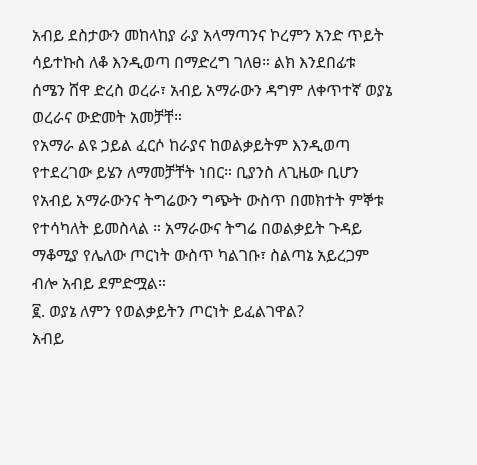አብይ ደስታውን መከላከያ ራያ አላማጣንና ኮረምን አንድ ጥይት ሳይተኩስ ለቆ እንዲወጣ በማድረግ ገለፀ። ልክ እንደበፊቱ ሰሜን ሸዋ ድረስ ወረራ፣ አብይ አማራውን ዳግም ለቀጥተኛ ወያኔ ወረራና ውድመት አመቻቸ።
የአማራ ልዩ ኃይል ፈርሶ ከራያና ከወልቃይትም እንዲወጣ የተደረገው ይሄን ለማመቻቸት ነበር። ቢያንስ ለጊዜው ቢሆን የአብይ አማራውንና ትግሬውን ግጭት ውስጥ በመክተት ምኞቱ የተሳካለት ይመስላል ። አማራውና ትግሬ በወልቃይት ጉዳይ ማቆሚያ የሌለው ጦርነት ውስጥ ካልገቡ፣ ስልጣኔ አይረጋም ብሎ አብይ ደምድሟል።
፪. ወያኔ ለምን የወልቃይትን ጦርነት ይፈልገዋል?
አብይ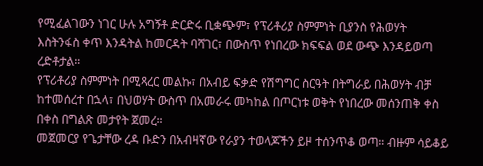የሚፈልገውን ነገር ሁሉ አግኝቶ ድርድሩ ቢቋጭም፣ የፕሪቶሪያ ስምምነት ቢያንስ የሕወሃት እስትንፋስ ቀጥ እንዳትል ከመርዳት ባሻገር፣ በውስጥ የነበረው ክፍፍል ወደ ውጭ እንዳይወጣ ረድቶታል።
የፕሪቶሪያ ስምምነት በሚጻረር መልኩ፣ በአብይ ፍቃድ የሽግግር ስርዓት በትግራይ በሕወሃት ብቻ ከተመሰረተ በኋላ፣ በህወሃት ውስጥ በአመራሩ መካከል በጦርነቱ ወቅት የነበረው መሰንጠቅ ቀስ በቀስ በግልጽ መታየት ጀመረ።
መጀመርያ የጌታቸው ረዳ ቡድን በአብዛኛው የራያን ተወላጆችን ይዞ ተሰንጥቆ ወጣ። ብዙም ሳይቆይ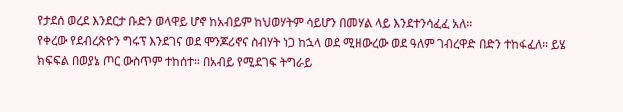የታደሰ ወረደ እንደርታ ቡድን ወላዋይ ሆኖ ከአብይም ከህወሃትም ሳይሆን በመሃል ላይ እንደተንሳፈፈ አለ።
የቀረው የደብረጽዮን ግሩፕ እንደገና ወደ ሞንጆሪኖና ስብሃት ነጋ ከኋላ ወደ ሚዘውረው ወደ ዓለም ገብረዋድ በድን ተከፋፈለ። ይሄ ክፍፍል በወያኔ ጦር ውስጥም ተከሰተ። በአብይ የሚደገፍ ትግራይ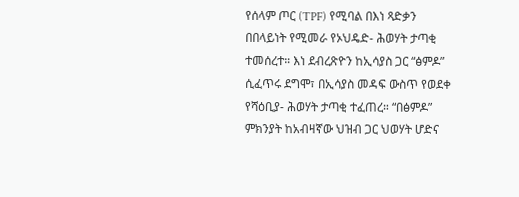የሰላም ጦር (TPF) የሚባል በእነ ጻድቃን በበላይነት የሚመራ የኦህዴድ- ሕወሃት ታጣቂ ተመሰረተ። እነ ደብረጽዮን ከኢሳያስ ጋር “ፅምዶ” ሲፈጥሩ ደግሞ፣ በኢሳያስ መዳፍ ውስጥ የወደቀ የሻዕቢያ- ሕወሃት ታጣቂ ተፈጠረ። “በፅምዶ” ምክንያት ከአብዛኛው ህዝብ ጋር ህወሃት ሆድና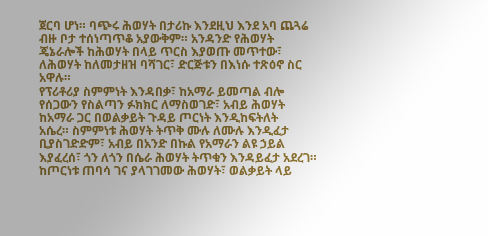ጀርባ ሆነ። ባጭሩ ሕወሃት በታሪኩ እንደዚህ እንደ አባ ጨጓሬ ብዙ ቦታ ተሰነጣጥቆ አያውቅም። አንዳንድ የሕወሃት ጄኔራሎች ከሕወሃት በላይ ጥርስ እያወጡ መጥተው፣ ለሕወሃት ከለመታዘዝ ባሻገር፣ ድርጅቱን በእነሱ ተጽዕኖ ስር አዋሉ።
የፕሪቶሪያ ስምምነት እንዳበቃ፣ ከአማራ ይመጣል ብሎ የሰጋውን የስልጣን ፉክክር ለማስወገድ፣ አብይ ሕወሃት ከአማራ ጋር በወልቃይት ጉዳይ ጦርነት እንዲከፍትለት
አሴረ። ስምምነቱ ሕወሃት ትጥቅ ሙሉ ለሙሉ እንዲፈታ ቢያስገድድም፣ አብይ በአንድ በኩል የአማራን ልዩ ኃይል እያፈረሰ፣ ጎን ለጎን በሴራ ሕወሃት ትጥቁን እንዳይፈታ አደረገ።
ከጦርነቱ ጠባሳ ገና ያላገገመው ሕወሃት፣ ወልቃይት ላይ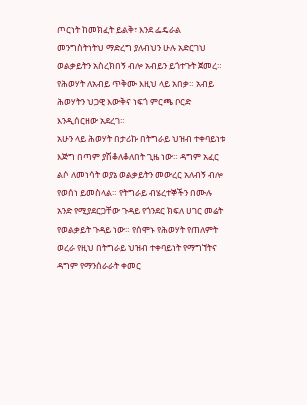ጦርነት ከመክፈት ይልቅ፣ እንደ ፌዴራል መንግስትነትህ ማድረግ ያለብህን ሁሉ አድርገህ ወልቃይትን አስረክበኝ ብሎ አብይን ይጎተጉት ጀመረ። የሕወሃት ለአብይ ጥቅሙ እዚህ ላይ አበቃ። አብይ ሕወሃትን ህጋዊ እውቅና ነፍጎ ምርጫ ቦርድ እንዲሰርዘው አደረገ።
አሁን ላይ ሕወሃት በታሪኩ በትግራይ ህዝብ ተቀባይነቱ እጅግ በጣም ያሽቆለቆለበት ጊዜ ነው። ዳግም አፈር ልሶ ለመነሳት ወያኔ ወልቃይትን መውረር አለብኝ ብሎ የወሰነ ይመስላል። የትግራይ ብሄረተኞችን በሙሉ አንድ የሚያደርጋቸው ጉዳይ የጎንደር ክፍለ ሀገር መሬት የወልቃይት ጉዳይ ነው። የሰሞኑ የሕወሃት የጠለምት ወረራ የዚህ በትግራይ ህዝብ ተቀባይነት የማግኘትና ዳግም የማንሰራራት ቀመር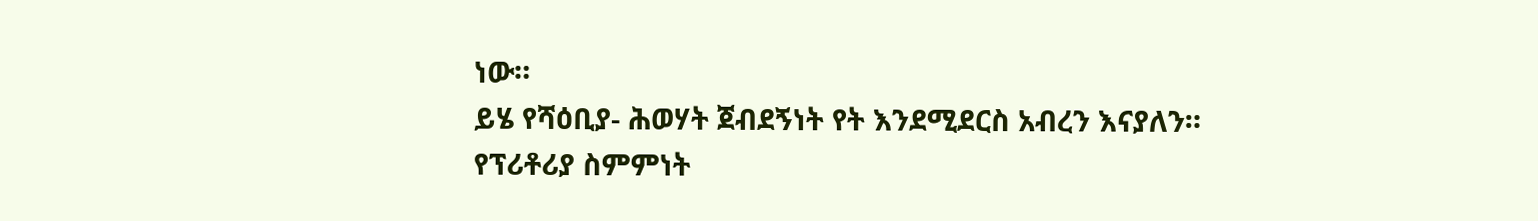ነው።
ይሄ የሻዕቢያ- ሕወሃት ጀብደኝነት የት እንደሚደርስ አብረን እናያለን።
የፕሪቶሪያ ስምምነት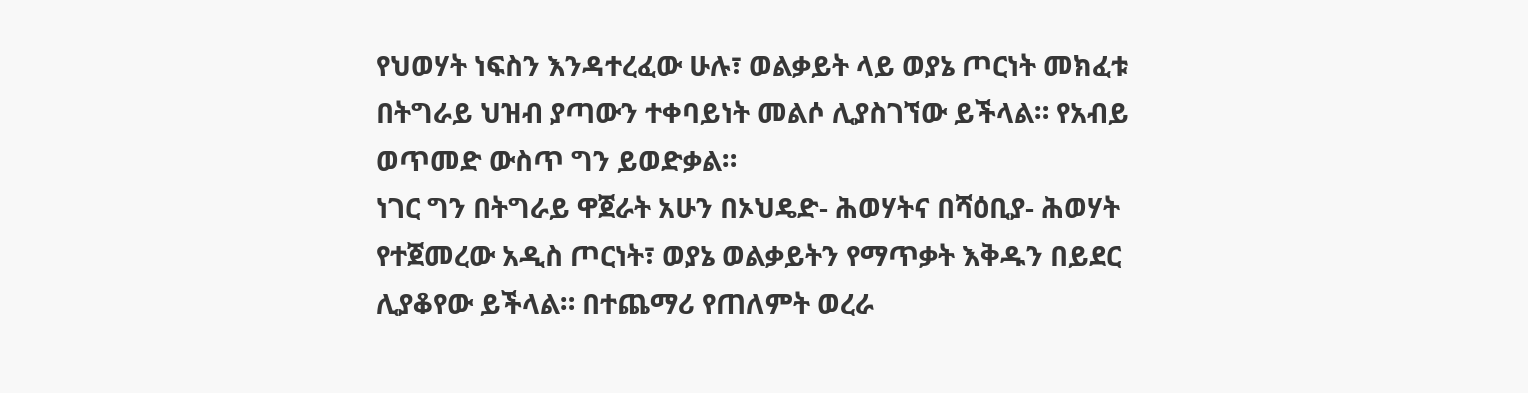የህወሃት ነፍስን እንዳተረፈው ሁሉ፣ ወልቃይት ላይ ወያኔ ጦርነት መክፈቱ በትግራይ ህዝብ ያጣውን ተቀባይነት መልሶ ሊያስገኘው ይችላል። የአብይ ወጥመድ ውስጥ ግን ይወድቃል።
ነገር ግን በትግራይ ዋጀራት አሁን በኦህዴድ- ሕወሃትና በሻዕቢያ- ሕወሃት የተጀመረው አዲስ ጦርነት፣ ወያኔ ወልቃይትን የማጥቃት እቅዱን በይደር ሊያቆየው ይችላል። በተጨማሪ የጠለምት ወረራ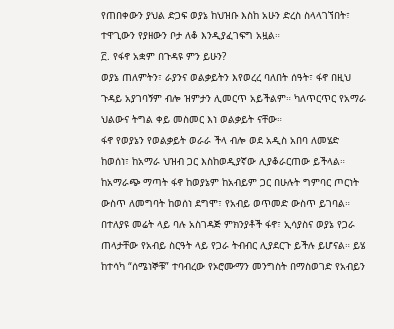የጠበቀውን ያህል ድጋፍ ወያኔ ከህዝቡ እስከ አሁን ድረስ ስላላገኘበት፣ ተዋጊውን የያዘውን ቦታ ለቆ እንዲያፈገፍግ አዟል።
፫. የፋኖ አቋም በጉዳዩ ምን ይሁን?
ወያኔ ጠለምትን፣ ራያንና ወልቃይትን እየወረረ ባለበት ሰዓት፣ ፋኖ በዚህ ጉዳይ አያገባኝም ብሎ ዝምታን ሊመርጥ አይችልም። ካለጥርጥር የአማራ ህልውና ትግል ቀይ መስመር እነ ወልቃይት ናቸው።
ፋኖ የወያኔን የወልቃይት ወራራ ችላ ብሎ ወደ አዲስ አበባ ለመሄድ ከወሰነ፣ ከአማራ ህዝብ ጋር እስከወዲያኛው ሊያቆራርጠው ይችላል።
ከአማራጭ ማጣት ፋኖ ከወያኔም ከአብይም ጋር በሁሉት ግምባር ጦርነት ውስጥ ለመግባት ከወሰነ ደግሞ፣ የአብይ ወጥመድ ውስጥ ይገባል።
በተለያዩ መሬት ላይ ባሉ አስገዳጅ ምክንያቶች ፋኖ፣ ኢሳያስና ወያኔ የጋራ ጠላታቸው የአብይ ስርዓት ላይ የጋራ ትብብር ሊያደርጉ ይችሉ ይሆናል። ይሄ ከተሳካ “ሰሜነኞቹ” ተባብረው የኦሮሙማን መንግስት በማስወገድ የአብይን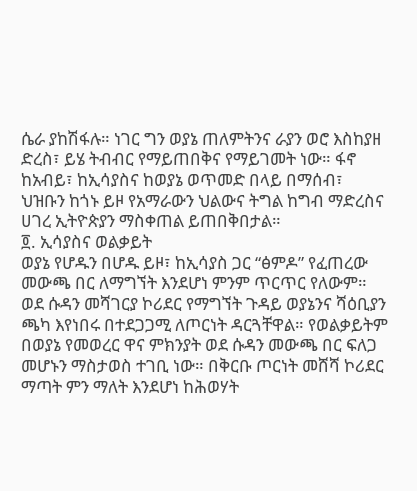ሴራ ያከሽፋሉ። ነገር ግን ወያኔ ጠለምትንና ራያን ወሮ እስከያዘ ድረስ፣ ይሄ ትብብር የማይጠበቅና የማይገመት ነው። ፋኖ ከአብይ፣ ከኢሳያስና ከወያኔ ወጥመድ በላይ በማሰብ፣ ህዝቡን ከጎኑ ይዞ የአማራውን ህልውና ትግል ከግብ ማድረስና ሀገረ ኢትዮጵያን ማስቀጠል ይጠበቅበታል።
፬. ኢሳያስና ወልቃይት
ወያኔ የሆዱን በሆዱ ይዞ፣ ከኢሳያስ ጋር “ፅምዶ” የፈጠረው መውጫ በር ለማግኘት እንደሆነ ምንም ጥርጥር የለውም። ወደ ሱዳን መሻገርያ ኮሪደር የማግኘት ጉዳይ ወያኔንና ሻዕቢያን ጫካ እየነበሩ በተደጋጋሚ ለጦርነት ዳርጓቸዋል። የወልቃይትም በወያኔ የመወረር ዋና ምክንያት ወደ ሱዳን መውጫ በር ፍለጋ መሆኑን ማስታወስ ተገቢ ነው። በቅርቡ ጦርነት መሸሻ ኮሪደር ማጣት ምን ማለት እንደሆነ ከሕወሃት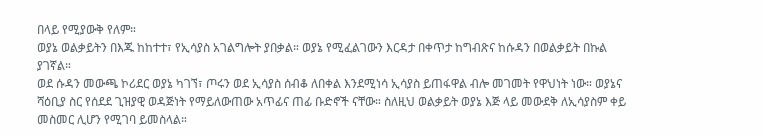በላይ የሚያውቅ የለም።
ወያኔ ወልቃይትን በእጁ ከከተተ፣ የኢሳያስ አገልግሎት ያበቃል። ወያኔ የሚፈልገውን እርዳታ በቀጥታ ከግብጽና ከሱዳን በወልቃይት በኩል ያገኛል።
ወደ ሱዳን መውጫ ኮሪደር ወያኔ ካገኘ፣ ጦሩን ወደ ኢሳያስ ሰብቆ ለበቀል እንደሚነሳ ኢሳያስ ይጠፋዋል ብሎ መገመት የዋህነት ነው። ወያኔና ሻዕቢያ ስር የሰደደ ጊዝያዊ ወዳጅነት የማይለውጠው አጥፊና ጠፊ ቡድኖች ናቸው። ስለዚህ ወልቃይት ወያኔ እጅ ላይ መውደቅ ለኢሳያስም ቀይ መስመር ሊሆን የሚገባ ይመስላል።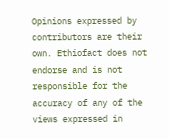Opinions expressed by contributors are their own. Ethiofact does not endorse and is not responsible for the accuracy of any of the views expressed in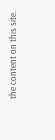the content on this site.